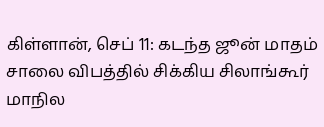கிள்ளான், செப் 11: கடந்த ஜூன் மாதம் சாலை விபத்தில் சிக்கிய சிலாங்கூர் மாநில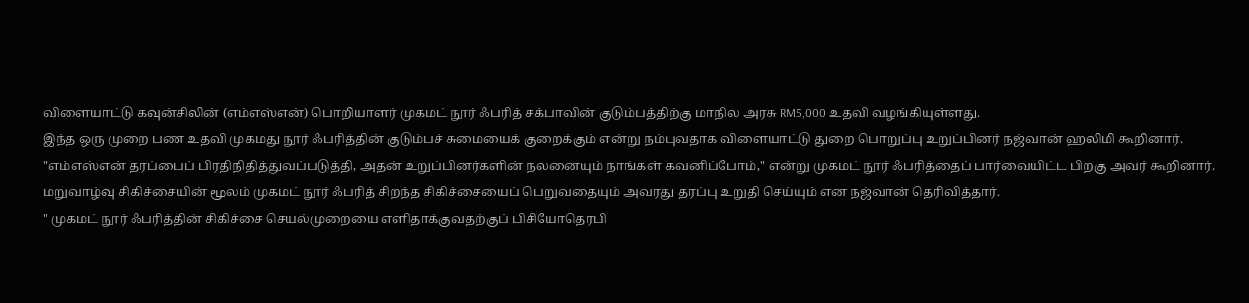விளையாட்டு கவுன்சிலின் (எம்எஸ்என்) பொறியாளர் முகமட் நூர் ஃபரித் சக்பாவின் குடும்பத்திற்கு மாநில அரசு RM5,000 உதவி வழங்கியுள்ளது.
இந்த ஒரு முறை பண உதவி முகமது நூர் ஃபரித்தின் குடும்பச் சுமையைக் குறைக்கும் என்று நம்புவதாக விளையாட்டு துறை பொறுப்பு உறுப்பினர் நஜ்வான் ஹலிமி கூறினார்.
"எம்எஸ்என் தரப்பைப் பிரதிநிதித்துவப்படுத்தி, அதன் உறுப்பினர்களின் நலனையும் நாங்கள் கவனிப்போம்," என்று முகமட் நூர் ஃபரித்தைப் பார்வையிட்ட பிறகு அவர் கூறினார்.
மறுவாழ்வு சிகிச்சையின் மூலம் முகமட் நூர் ஃபரித் சிறந்த சிகிச்சையைப் பெறுவதையும் அவரது தரப்பு உறுதி செய்யும் என நஜ்வான் தெரிவித்தார்.
" முகமட் நூர் ஃபரித்தின் சிகிச்சை செயல்முறையை எளிதாக்குவதற்குப் பிசியோதெரபி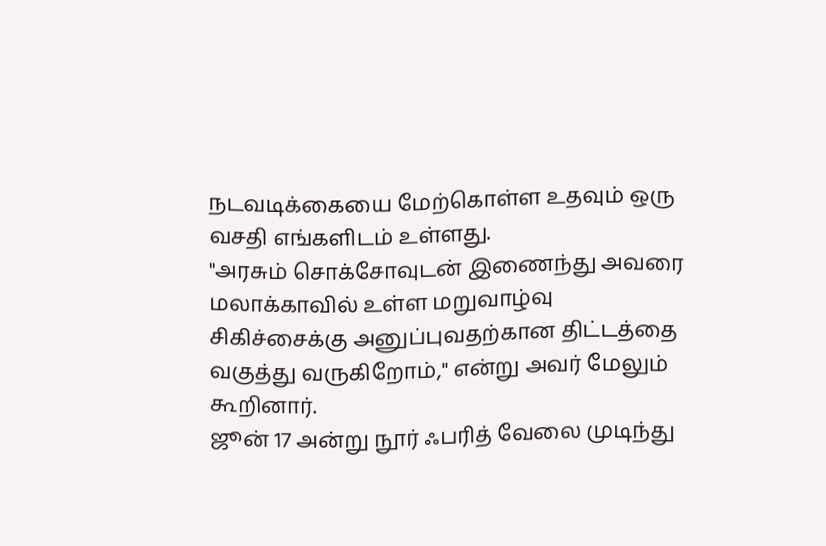நடவடிக்கையை மேற்கொள்ள உதவும் ஒரு வசதி எங்களிடம் உள்ளது.
"அரசும் சொக்சோவுடன் இணைந்து அவரை மலாக்காவில் உள்ள மறுவாழ்வு சிகிச்சைக்கு அனுப்புவதற்கான திட்டத்தை வகுத்து வருகிறோம்," என்று அவர் மேலும் கூறினார்.
ஜூன் 17 அன்று நூர் ஃபரித் வேலை முடிந்து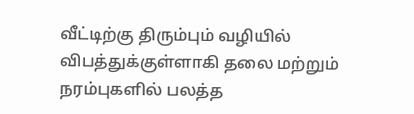வீட்டிற்கு திரும்பும் வழியில் விபத்துக்குள்ளாகி தலை மற்றும் நரம்புகளில் பலத்த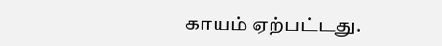காயம் ஏற்பட்டது.